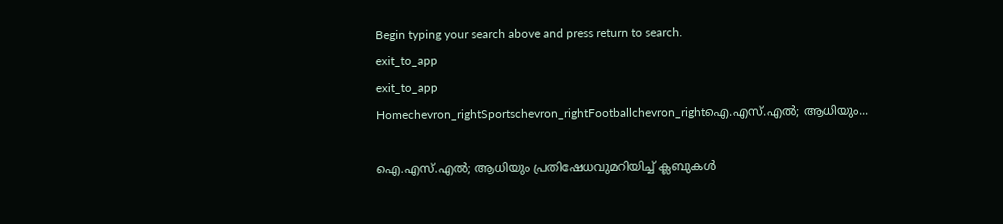Begin typing your search above and press return to search.
exit_to_app
exit_to_app
Homechevron_rightSportschevron_rightFootballchevron_rightഐ.എസ്.എൽ; ആധിയും...

ഐ.എസ്.എൽ; ആധിയും പ്രതിഷേധവുമറിയിച്ച് ക്ലബുകൾ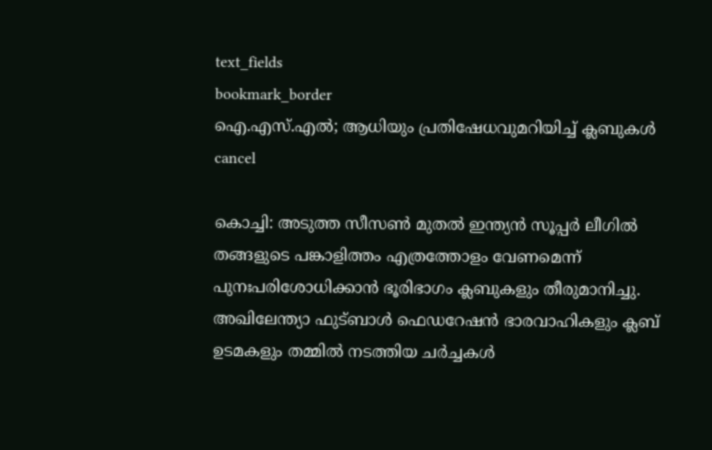text_fields
bookmark_border
ഐ.എസ്.എൽ; ആധിയും പ്രതിഷേധവുമറിയിച്ച് ക്ലബുകൾ
cancel

കൊച്ചി: അടുത്ത സീസൺ മുതൽ ഇന്ത്യൻ സൂപ്പർ ലീഗിൽ തങ്ങളുടെ പങ്കാളിത്തം എത്രത്തോളം വേണമെന്ന് പുനഃപരിശോധിക്കാൻ ഭൂരിഭാഗം ക്ലബുകളും തീരുമാനിച്ചു. അഖിലേന്ത്യാ ഫുട്ബാൾ ഫെഡറേഷൻ ഭാരവാഹികളും ക്ലബ് ഉടമകളും തമ്മിൽ നടത്തിയ ചർച്ചകൾ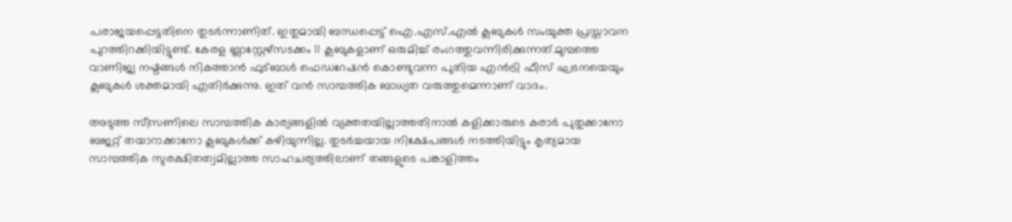പരാജയപ്പെട്ടതിനെ തുടർന്നാണിത്. ഇതുമായി ബന്ധപ്പെട്ട് ഐ.എസ്.എൽ ക്ലബുകൾ സംയുക്ത പ്രസ്താവന പുറത്തിറക്കിയിട്ടുണ്ട്. കേരള ബ്ലാസ്റ്റേഴ്സടക്കം 11 ക്ലബുകളാണ് ഒരുമിച്ച് രംഗത്തുവന്നിരിക്കുന്നത്.മുമ്പത്തെ വാണിജ്യ നഷ്ടങ്ങൾ നികത്താൻ ഫുട്ബാൾ ഫെഡറേഷൻ കൊണ്ടുവന്ന പുതിയ എൻട്രി ഫീസ് ഘടനയെയും ക്ലബുകൾ ശക്തമായി എതിർക്കുന്നു. ഇത് വൻ സാമ്പത്തിക ബാധ്യത വരുത്തുമെന്നാണ് വാദം.

അടുത്ത സീസണിലെ സാമ്പത്തിക കാര്യങ്ങളിൽ വ്യക്തതയില്ലാത്തതിനാൽ കളിക്കാരുടെ കരാർ പുതുക്കാനോ ബജറ്റ് തയാറാക്കാനോ ക്ലബുകൾക്ക് കഴിയുന്നില്ല. തുടർച്ചയായ നിക്ഷേപങ്ങൾ നടത്തിയിട്ടും കൃത്യമായ സാമ്പത്തിക സുരക്ഷിതത്വമില്ലാത്ത സാഹചര്യത്തിലാണ് തങ്ങളുടെ പങ്കാളിത്തം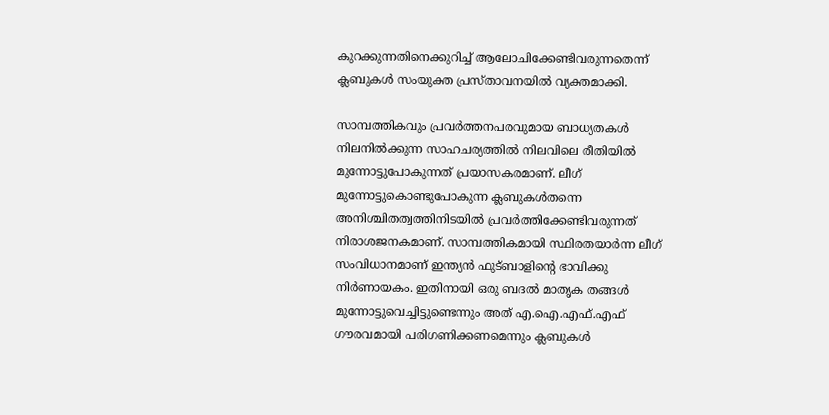കുറക്കുന്നതിനെക്കുറിച്ച് ആലോചിക്കേണ്ടിവരുന്നതെന്ന് ക്ലബുകൾ സംയുക്ത പ്രസ്താവനയിൽ വ്യക്തമാക്കി.

സാമ്പത്തികവും പ്രവർത്തനപരവുമായ ബാധ്യതകൾ നിലനിൽക്കുന്ന സാഹചര്യത്തിൽ നിലവിലെ രീതിയിൽ മുന്നോട്ടുപോകുന്നത് പ്രയാസകരമാണ്. ലീഗ് മുന്നോട്ടുകൊണ്ടുപോകുന്ന ക്ലബുകള്‍തന്നെ അനിശ്ചിതത്വത്തിനിടയില്‍ പ്രവര്‍ത്തിക്കേണ്ടിവരുന്നത് നിരാശജനകമാണ്. സാമ്പത്തികമായി സ്ഥിരതയാര്‍ന്ന ലീഗ് സംവിധാനമാണ് ഇന്ത്യന്‍ ഫുട്‌ബാളിന്റെ ഭാവിക്കു നിര്‍ണായകം. ഇതിനായി ഒരു ബദല്‍ മാതൃക തങ്ങള്‍ മുന്നോട്ടുവെച്ചിട്ടുണ്ടെന്നും അത് എ.ഐ.എഫ്.എഫ് ഗൗരവമായി പരിഗണിക്കണമെന്നും ക്ലബുകൾ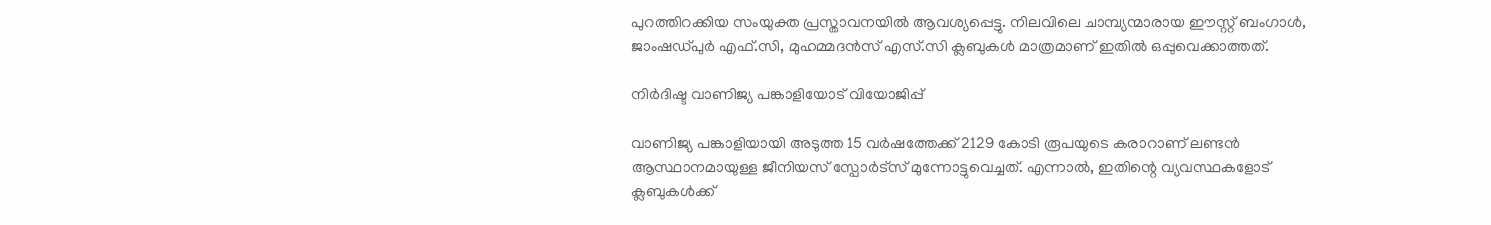പുറത്തിറക്കിയ സംയുക്ത പ്രസ്താവനയില്‍ ആവശ്യപ്പെട്ടു. നിലവിലെ ചാമ്പ്യന്മാരായ ഈസ്റ്റ് ബംഗാൾ, ജാംഷഡ്പുർ എഫ്.സി, മുഹമ്മദൻസ് എസ്.സി ക്ലബുകൾ മാത്രമാണ് ഇതിൽ ഒപ്പുവെക്കാത്തത്.

നിർദിഷ്ട വാണിജ്യ പങ്കാളിയോട് വിയോജിപ്പ്

വാണിജ്യ പങ്കാളിയായി അടുത്ത 15 വർഷത്തേക്ക് 2129 കോടി രൂപയുടെ കരാറാണ് ലണ്ടൻ ആസ്ഥാനമായുള്ള ജീനിയസ് സ്പോർട്സ് മുന്നോട്ടുവെച്ചത്. എന്നാൽ, ഇതിന്റെ വ്യവസ്ഥകളോട് ക്ലബുകൾക്ക്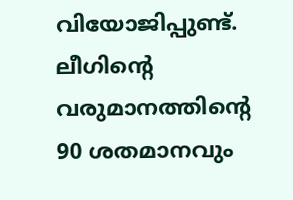വിയോജിപ്പുണ്ട്. ലീഗിന്റെ വരുമാനത്തിന്റെ 90 ശതമാനവും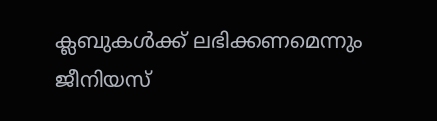ക്ലബുകൾക്ക് ലഭിക്കണമെന്നും ജീനിയസ്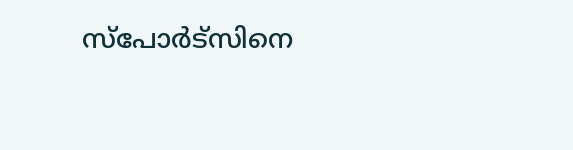സ്പോർട്സിനെ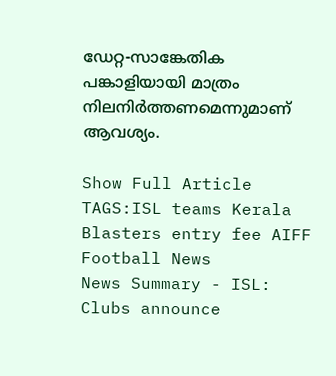ഡേറ്റ-സാങ്കേതിക പങ്കാളിയായി മാത്രം നിലനിർത്തണമെന്നുമാണ് ആവശ്യം.

Show Full Article
TAGS:ISL teams Kerala Blasters entry fee AIFF Football News
News Summary - ISL: Clubs announce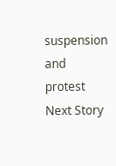suspension and protest
Next Story